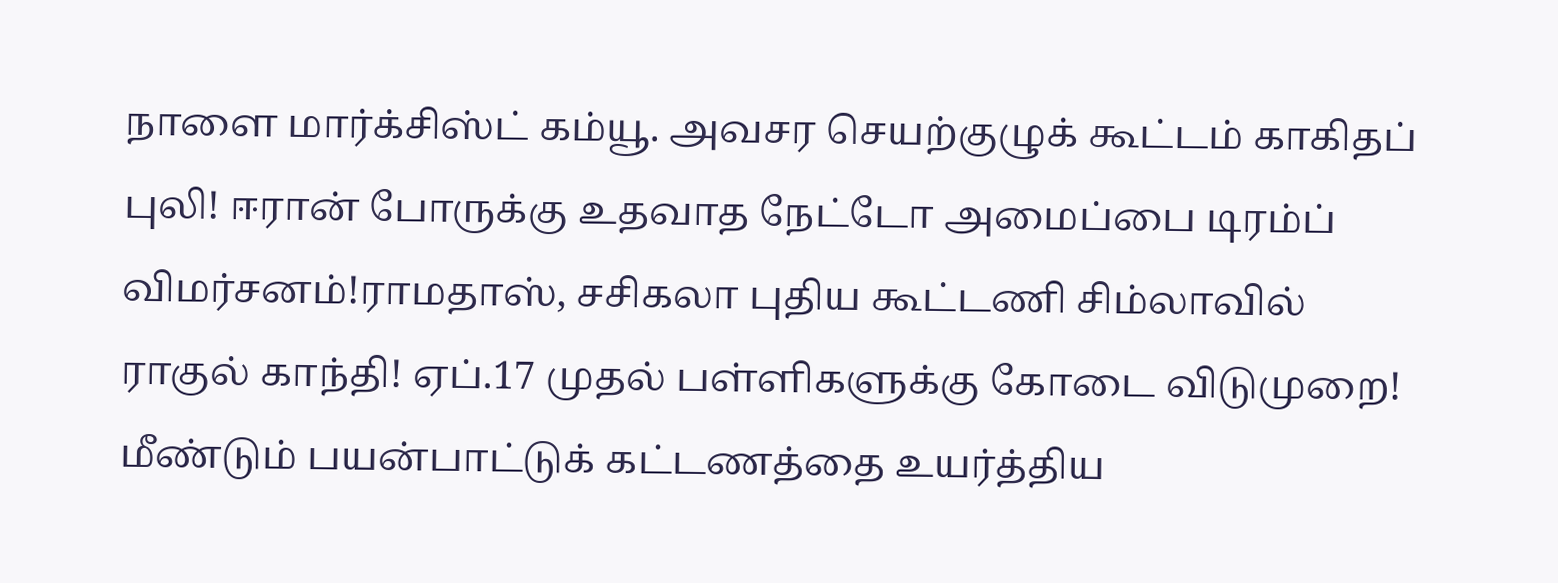நாளை மார்க்சிஸ்ட் கம்யூ. அவசர செயற்குழுக் கூட்டம் காகிதப் புலி! ஈரான் போருக்கு உதவாத நேட்டோ அமைப்பை டிரம்ப் விமர்சனம்!ராமதாஸ், சசிகலா புதிய கூட்டணி சிம்லாவில் ராகுல் காந்தி! ஏப்.17 முதல் பள்ளிகளுக்கு கோடை விடுமுறை! மீண்டும் பயன்பாட்டுக் கட்டணத்தை உயர்த்திய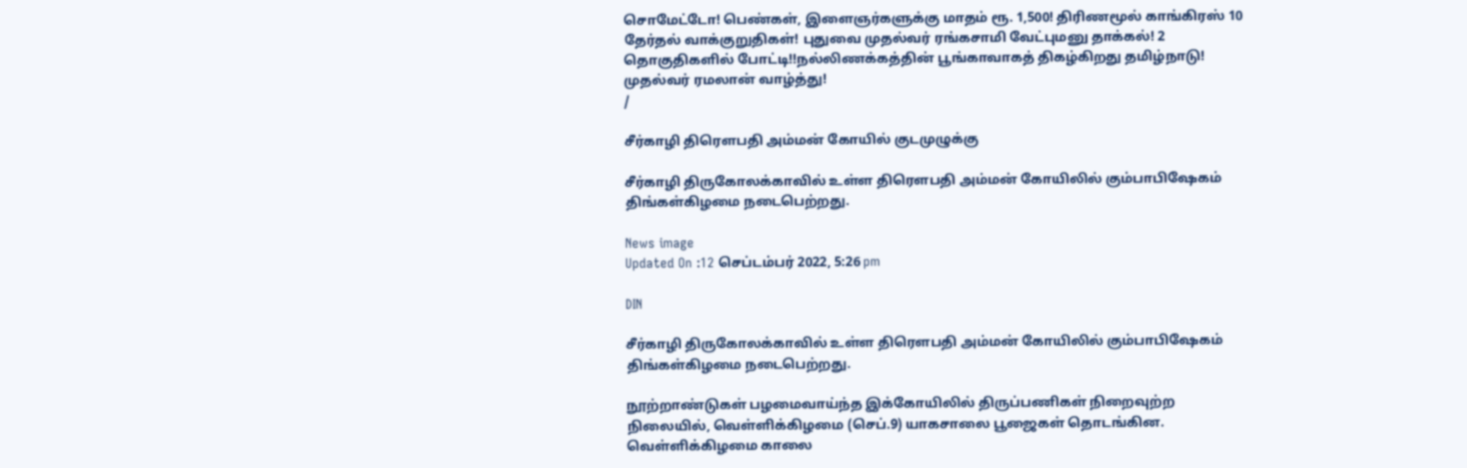சொமேட்டோ! பெண்கள், இளைஞர்களுக்கு மாதம் ரூ. 1,500! திரிணமூல் காங்கிரஸ் 10 தேர்தல் வாக்குறுதிகள்! புதுவை முதல்வர் ரங்கசாமி வேட்புமனு தாக்கல்! 2 தொகுதிகளில் போட்டி!!நல்லிணக்கத்தின் பூங்காவாகத் திகழ்கிறது தமிழ்நாடு! முதல்வர் ரமலான் வாழ்த்து!
/

சீர்காழி திரௌபதி அம்மன் கோயில் குடமுழுக்கு

சீர்காழி திருகோலக்காவில் உள்ள திரௌபதி அம்மன் கோயிலில் கும்பாபிஷேகம் திங்கள்கிழமை நடைபெற்றது.

News image
Updated On :12 செப்டம்பர் 2022, 5:26 pm

DIN

சீர்காழி திருகோலக்காவில் உள்ள திரௌபதி அம்மன் கோயிலில் கும்பாபிஷேகம் திங்கள்கிழமை நடைபெற்றது.

நூற்றாண்டுகள் பழமைவாய்ந்த இக்கோயிலில் திருப்பணிகள் நிறைவுற்ற நிலையில், வெள்ளிக்கிழமை (செப்.9) யாகசாலை பூஜைகள் தொடங்கின. வெள்ளிக்கிழமை காலை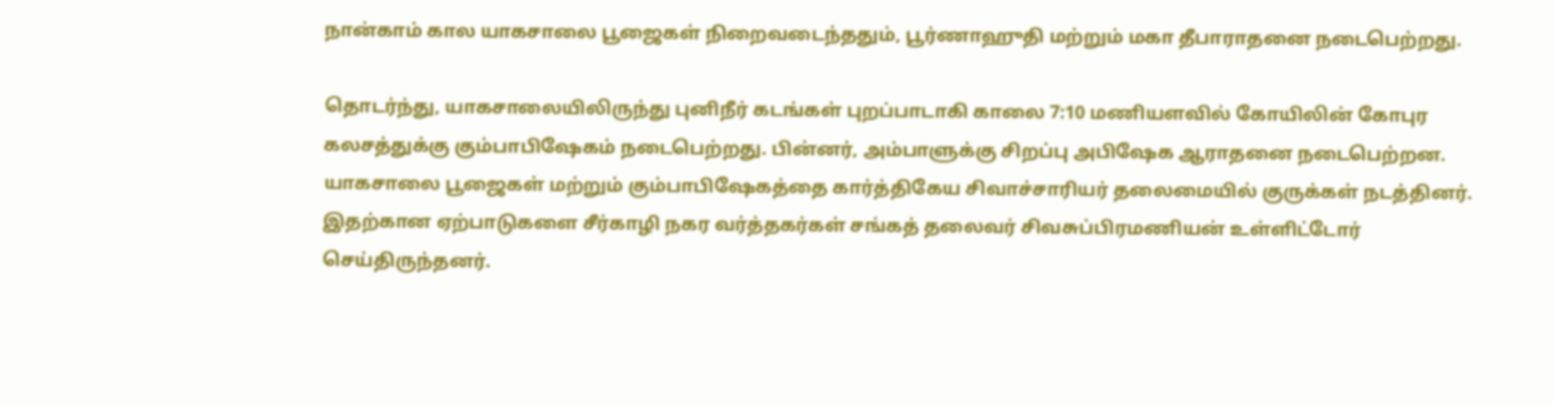நான்காம் கால யாகசாலை பூஜைகள் நிறைவடைந்ததும், பூர்ணாஹுதி மற்றும் மகா தீபாராதனை நடைபெற்றது.

தொடர்ந்து, யாகசாலையிலிருந்து புனிநீர் கடங்கள் புறப்பாடாகி காலை 7:10 மணியளவில் கோயிலின் கோபுர கலசத்துக்கு கும்பாபிஷேகம் நடைபெற்றது. பின்னர், அம்பாளுக்கு சிறப்பு அபிஷேக ஆராதனை நடைபெற்றன. யாகசாலை பூஜைகள் மற்றும் கும்பாபிஷேகத்தை கார்த்திகேய சிவாச்சாரியர் தலைமையில் குருக்கள் நடத்தினர். இதற்கான ஏற்பாடுகளை சீர்காழி நகர வர்த்தகர்கள் சங்கத் தலைவர் சிவசுப்பிரமணியன் உள்ளிட்டோர் செய்திருந்தனர்.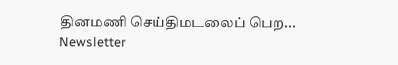தினமணி செய்திமடலைப் பெற... Newsletter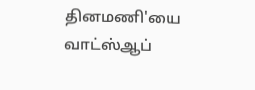தினமணி'யை வாட்ஸ்ஆப்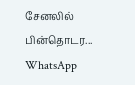சேனலில் பின்தொடர... WhatsApp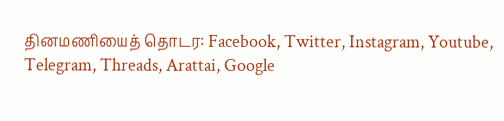தினமணியைத் தொடர: Facebook, Twitter, Instagram, Youtube, Telegram, Threads, Arattai, Google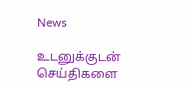News

உடனுக்குடன் செய்திகளை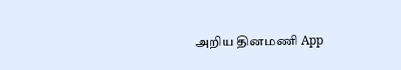அறிய தினமணி App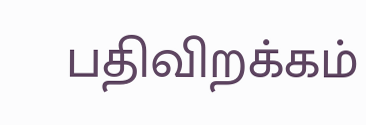பதிவிறக்கம்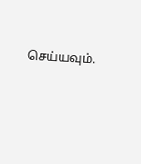செய்யவும்.